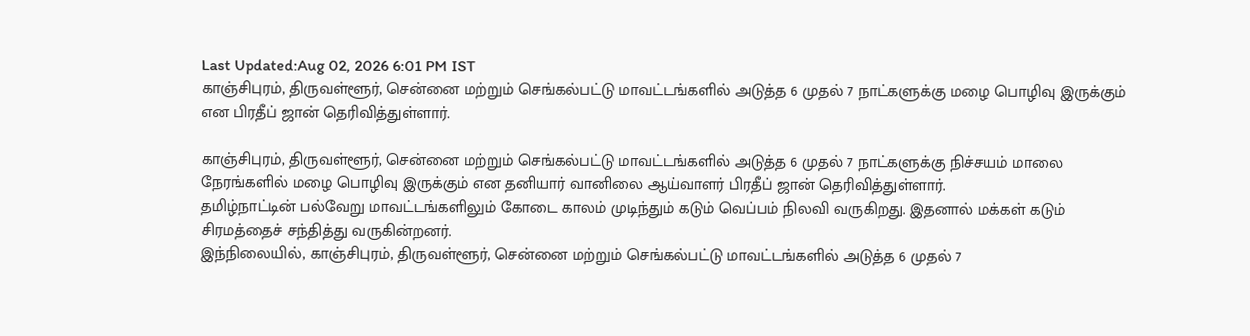Last Updated:Aug 02, 2026 6:01 PM IST
காஞ்சிபுரம், திருவள்ளூர், சென்னை மற்றும் செங்கல்பட்டு மாவட்டங்களில் அடுத்த 6 முதல் 7 நாட்களுக்கு மழை பொழிவு இருக்கும் என பிரதீப் ஜான் தெரிவித்துள்ளார்.

காஞ்சிபுரம், திருவள்ளூர், சென்னை மற்றும் செங்கல்பட்டு மாவட்டங்களில் அடுத்த 6 முதல் 7 நாட்களுக்கு நிச்சயம் மாலை நேரங்களில் மழை பொழிவு இருக்கும் என தனியார் வானிலை ஆய்வாளர் பிரதீப் ஜான் தெரிவித்துள்ளார்.
தமிழ்நாட்டின் பல்வேறு மாவட்டங்களிலும் கோடை காலம் முடிந்தும் கடும் வெப்பம் நிலவி வருகிறது. இதனால் மக்கள் கடும் சிரமத்தைச் சந்தித்து வருகின்றனர்.
இந்நிலையில், காஞ்சிபுரம், திருவள்ளூர், சென்னை மற்றும் செங்கல்பட்டு மாவட்டங்களில் அடுத்த 6 முதல் 7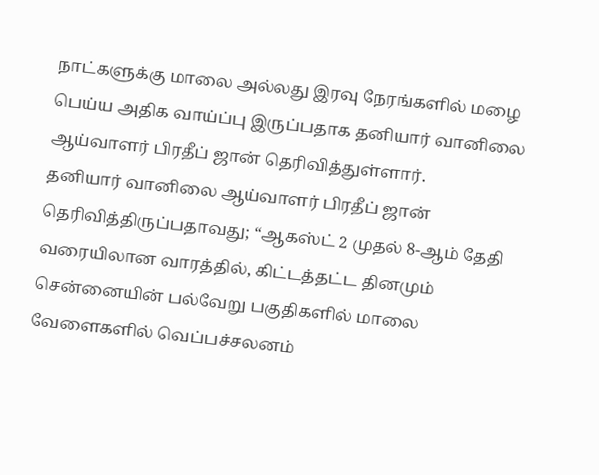நாட்களுக்கு மாலை அல்லது இரவு நேரங்களில் மழை பெய்ய அதிக வாய்ப்பு இருப்பதாக தனியார் வானிலை ஆய்வாளர் பிரதீப் ஜான் தெரிவித்துள்ளார்.
தனியார் வானிலை ஆய்வாளர் பிரதீப் ஜான் தெரிவித்திருப்பதாவது; “ஆகஸ்ட் 2 முதல் 8-ஆம் தேதி வரையிலான வாரத்தில், கிட்டத்தட்ட தினமும் சென்னையின் பல்வேறு பகுதிகளில் மாலை வேளைகளில் வெப்பச்சலனம்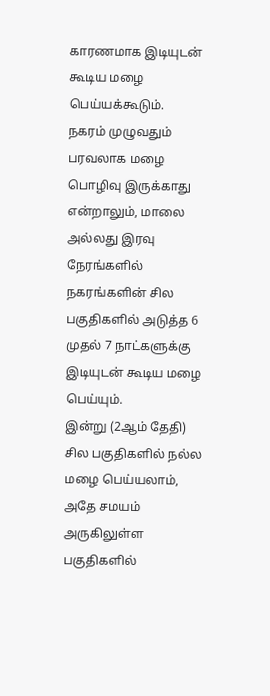காரணமாக இடியுடன் கூடிய மழை பெய்யக்கூடும்.
நகரம் முழுவதும் பரவலாக மழை பொழிவு இருக்காது என்றாலும், மாலை அல்லது இரவு நேரங்களில் நகரங்களின் சில பகுதிகளில் அடுத்த 6 முதல் 7 நாட்களுக்கு இடியுடன் கூடிய மழை பெய்யும்.
இன்று (2ஆம் தேதி) சில பகுதிகளில் நல்ல மழை பெய்யலாம், அதே சமயம் அருகிலுள்ள பகுதிகளில்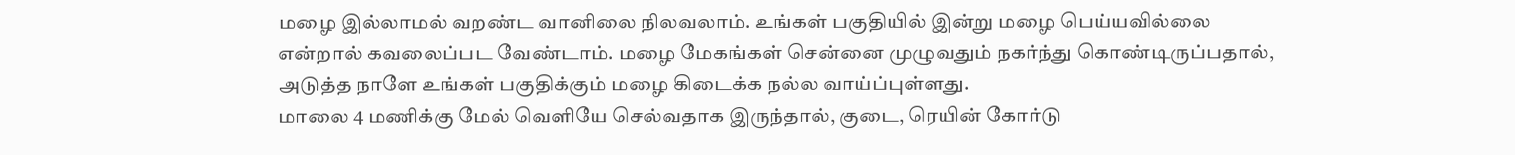மழை இல்லாமல் வறண்ட வானிலை நிலவலாம். உங்கள் பகுதியில் இன்று மழை பெய்யவில்லை என்றால் கவலைப்பட வேண்டாம். மழை மேகங்கள் சென்னை முழுவதும் நகர்ந்து கொண்டிருப்பதால், அடுத்த நாளே உங்கள் பகுதிக்கும் மழை கிடைக்க நல்ல வாய்ப்புள்ளது.
மாலை 4 மணிக்கு மேல் வெளியே செல்வதாக இருந்தால், குடை, ரெயின் கோர்டு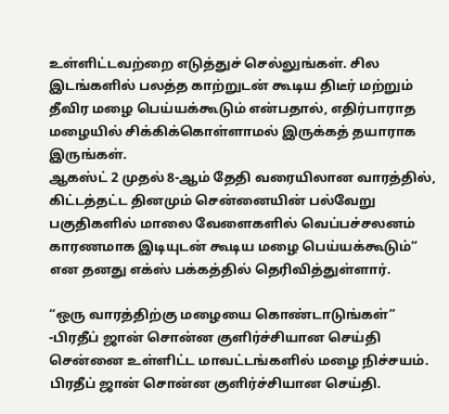உள்ளிட்டவற்றை எடுத்துச் செல்லுங்கள். சில இடங்களில் பலத்த காற்றுடன் கூடிய திடீர் மற்றும் தீவிர மழை பெய்யக்கூடும் என்பதால், எதிர்பாராத மழையில் சிக்கிக்கொள்ளாமல் இருக்கத் தயாராக இருங்கள்.
ஆகஸ்ட் 2 முதல் 8-ஆம் தேதி வரையிலான வாரத்தில், கிட்டத்தட்ட தினமும் சென்னையின் பல்வேறு பகுதிகளில் மாலை வேளைகளில் வெப்பச்சலனம் காரணமாக இடியுடன் கூடிய மழை பெய்யக்கூடும்” என தனது எக்ஸ் பக்கத்தில் தெரிவித்துள்ளார்.

“ஒரு வாரத்திற்கு மழையை கொண்டாடுங்கள்” -பிரதீப் ஜான் சொன்ன குளிர்ச்சியான செய்தி
சென்னை உள்ளிட்ட மாவட்டங்களில் மழை நிச்சயம்.
பிரதீப் ஜான் சொன்ன குளிர்ச்சியான செய்தி.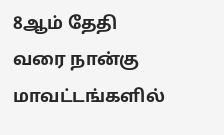8ஆம் தேதி வரை நான்கு மாவட்டங்களில்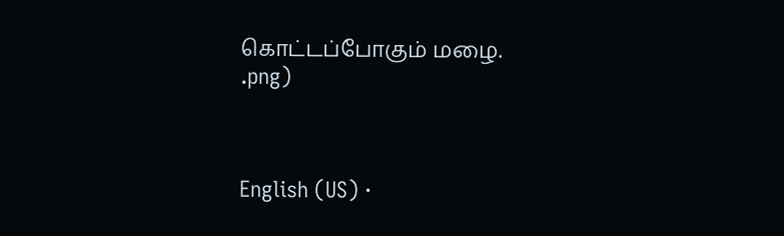கொட்டப்போகும் மழை.
.png)



English (US) ·